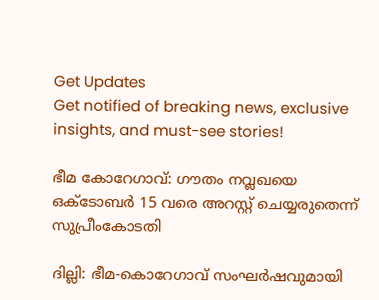Get Updates
Get notified of breaking news, exclusive insights, and must-see stories!

ഭീമ കോറേഗാവ്: ഗൗതം നവ്ലഖയെ ഒക്ടോബര്‍ 15 വരെ അറസ്റ്റ് ചെയ്യരുതെന്ന് സുപ്രീംകോടതി

ദില്ലി: ഭീമ-കൊറേഗാവ് സംഘര്‍ഷവുമായി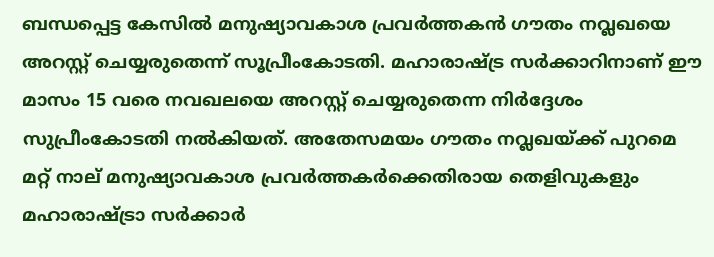ബന്ധപ്പെട്ട കേസില്‍ മനുഷ്യാവകാശ പ്രവര്‍ത്തകന്‍ ഗൗതം നവ്ലഖ‌യെ അറസ്റ്റ് ചെയ്യരുതെന്ന് സൂപ്രീംകോടതി. മഹാരാഷ്ട്ര സര്‍ക്കാറിനാണ് ഈ മാസം 15 വരെ നവഖലയെ അറസ്റ്റ് ചെയ്യരുതെന്ന നിര്‍ദ്ദേശം സുപ്രീംകോടതി നല്‍കിയത്. അതേസമയം ഗൗതം നവ്ലഖയ്ക്ക് പുറമെ മറ്റ് നാല് മനുഷ്യാവകാശ പ്രവര്‍ത്തകര്‍ക്കെതിരായ തെളിവുകളും മഹാരാഷ്ട്രാ സര്‍ക്കാര്‍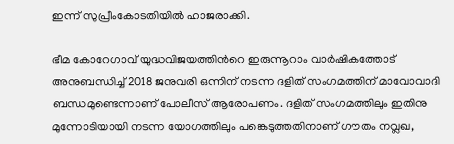ഇന്ന് സുപ്രീംകോടതിയില്‍ ഹാജരാക്കി.

ഭീമ കോറേഗാവ് യുദ്ധവിജയത്തിന്‍റെ ഇരുന്നൂറാം വാര്‍ഷികത്തോട് അനുബന്ധിച്ച് 2018 ജനുവരി ഒന്നിന് നടന്ന ദളിത് സംഗമത്തിന് മാവോവാദി ബന്ധമുണ്ടെന്നാണ് പോലീസ് ആരോപണം. ദളിത് സംഗമത്തിലും ഇതിനു മുന്നോടിയായി നടന്ന യോഗത്തിലും പങ്കെടുത്തതിനാണ് ഗൗതം നവ്ലഖ,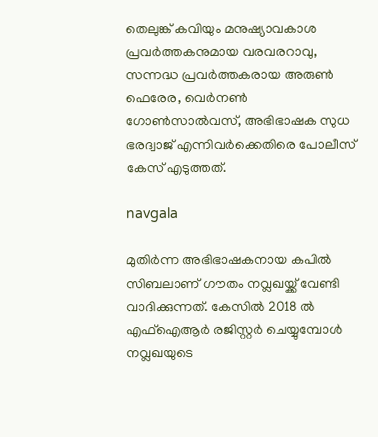തെലുങ്ക് കവിയും മനുഷ്യാവകാശ പ്രവര്‍ത്തകനുമായ വരവരറാവു, സന്നദ്ധ പ്രവര്‍ത്തകരായ അരുണ്‍ ഫെരേര, വെര്‍നണ്‍ ഗോണ്‍സാല്‍വസ്, അഭിഭാഷക സുധ ഭരദ്വാജ് എന്നിവര്‍ക്കെതിരെ പോലീസ് കേസ് എടുത്തത്.

navgala

മുതിര്‍ന്ന അഭിഭാഷകനായ കപില്‍ സിബലാണ് ഗൗതം നവ്ലഖയ്ക്ക് വേണ്ടി വാദിക്കുന്നത്. കേസില്‍ 2018 ല്‍ എഫ്ഐആര്‍ രജിസ്റ്റര്‍ ചെയ്യുമ്പോള്‍ നവ്ലഖയുടെ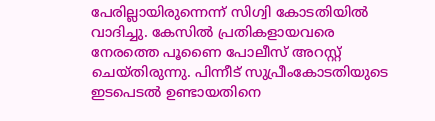പേരില്ലായിരുന്നെന്ന് സിഗ്വി കോടതിയില്‍ വാദിച്ചു. കേസില്‍ പ്രതികളായവരെ നേരത്തെ പൂണൈ പോലീസ് അറസ്റ്റ് ചെയ്തിരുന്നു. പിന്നീട് സുപ്രീംകോടതിയുടെ ഇടപെടല്‍ ഉണ്ടായതിനെ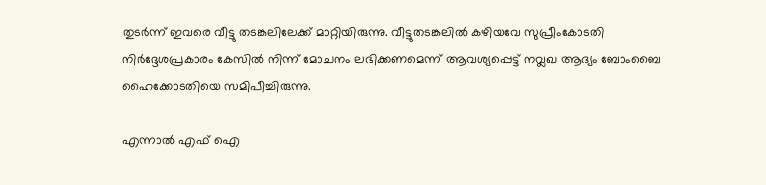തുടര്‍ന്ന് ഇവരെ വീട്ടു തടങ്കലിലേക്ക് മാറ്റിയിരുന്നു. വീട്ടുതടങ്കലില്‍ കഴിയവേ സുപ്രീംകോടതി നിര്‍ദ്ദേശപ്രകാരം കേസില്‍ നിന്ന് മോചനം ലഭിക്കണമെന്ന് ആവശ്യപ്പെട്ട് നവ്ലഖ ആദ്യം ബോംബൈ ഹൈക്കോടതിയെ സമിപീച്ചിരുന്നു.

എന്നാല്‍ എഫ് ഐ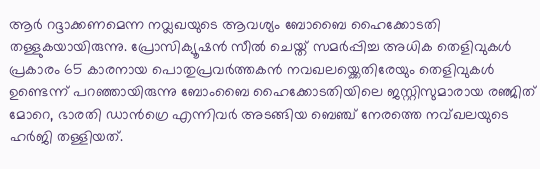ആര്‍ റദ്ദാക്കണമെന്ന നവ്ലഖയുടെ ആവശ്യം ബോബൈ ഹൈക്കോടതി തള്ളുകയായിരുന്നു. പ്രോസിക്യൂഷന്‍ സീല്‍ ചെയ്ത് സമര്‍പ്പിച്ച അധിക തെളിവുകള്‍ പ്രകാരം 65 കാരനായ പൊതുപ്രവര്‍ത്തകന്‍ നവഖലയ്ക്കെതിരേയും തെളിവുകള്‍ ഉണ്ടെന്ന് പറഞ്ഞായിരുന്നു ബോംബൈ ഹൈക്കോടതിയിലെ ജസ്റ്റിസുമാരായ രഞ്ജിത് മോറെ, ഭാരതി ഡാന്‍ഗ്രെ എന്നിവര്‍ അടങ്ങിയ ബെഞ്ച് നേരത്തെ നവ്ഖലയുടെ ഹര്‍ജി തള്ളിയത്.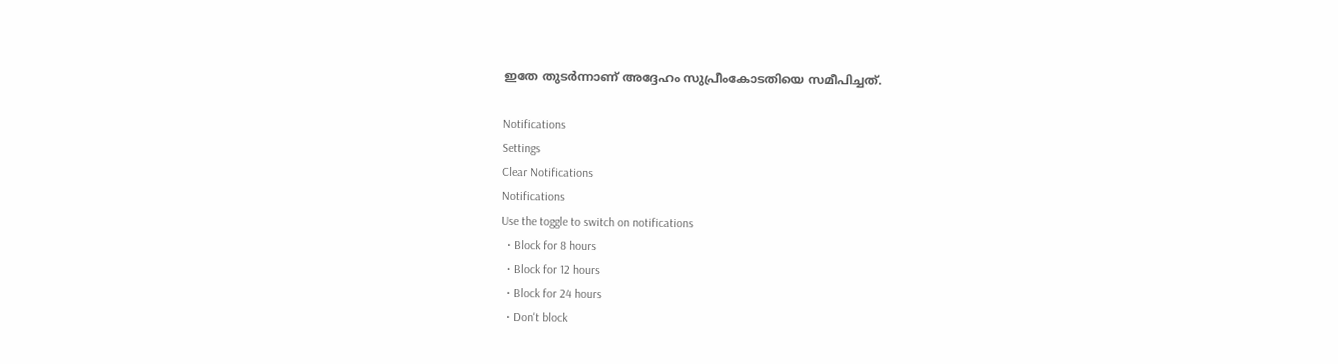ഇതേ തുടര്‍ന്നാണ് അദ്ദേഹം സുപ്രീംകോടതിയെ സമീപിച്ചത്.

Notifications
Settings
Clear Notifications
Notifications
Use the toggle to switch on notifications
  • Block for 8 hours
  • Block for 12 hours
  • Block for 24 hours
  • Don't block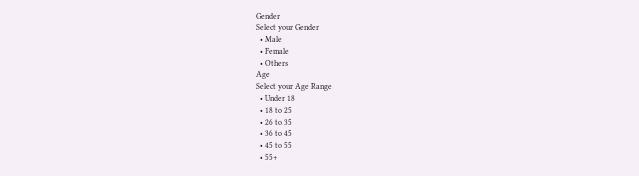Gender
Select your Gender
  • Male
  • Female
  • Others
Age
Select your Age Range
  • Under 18
  • 18 to 25
  • 26 to 35
  • 36 to 45
  • 45 to 55
  • 55+